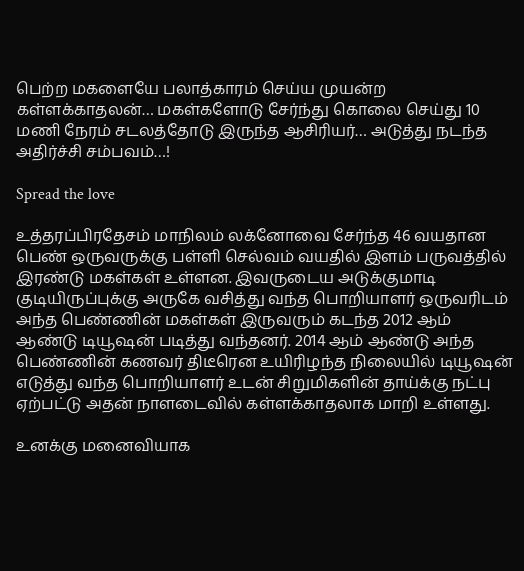பெற்ற மகளையே பலாத்காரம் செய்ய முயன்ற கள்ளக்காதலன்… மகள்களோடு சேர்ந்து கொலை செய்து 10 மணி நேரம் சடலத்தோடு இருந்த ஆசிரியர்… அடுத்து நடந்த அதிர்ச்சி சம்பவம்…!

Spread the love

உத்தரப்பிரதேசம் மாநிலம் லக்னோவை சேர்ந்த 46 வயதான பெண் ஒருவருக்கு பள்ளி செல்வம் வயதில் இளம் பருவத்தில் இரண்டு மகள்கள் உள்ளன. இவருடைய அடுக்குமாடி குடியிருப்புக்கு அருகே வசித்து வந்த பொறியாளர் ஒருவரிடம் அந்த பெண்ணின் மகள்கள் இருவரும் கடந்த 2012 ஆம் ஆண்டு டியூஷன் படித்து வந்தனர். 2014 ஆம் ஆண்டு அந்த பெண்ணின் கணவர் திடீரென உயிரிழந்த நிலையில் டியூஷன் எடுத்து வந்த பொறியாளர் உடன் சிறுமிகளின் தாய்க்கு நட்பு ஏற்பட்டு அதன் நாளடைவில் கள்ளக்காதலாக மாறி உள்ளது.

உனக்கு மனைவியாக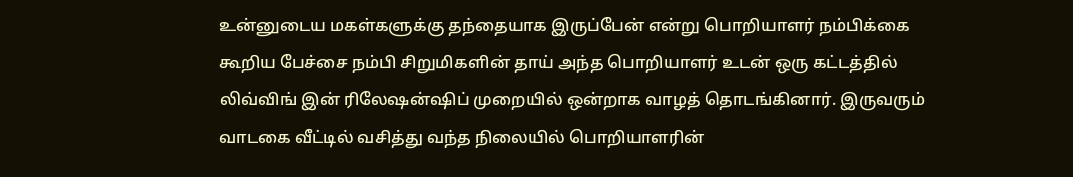உன்னுடைய மகள்களுக்கு தந்தையாக இருப்பேன் என்று பொறியாளர் நம்பிக்கை கூறிய பேச்சை நம்பி சிறுமிகளின் தாய் அந்த பொறியாளர் உடன் ஒரு கட்டத்தில் லிவ்விங் இன் ரிலேஷன்ஷிப் முறையில் ஒன்றாக வாழத் தொடங்கினார். இருவரும் வாடகை வீட்டில் வசித்து வந்த நிலையில் பொறியாளரின்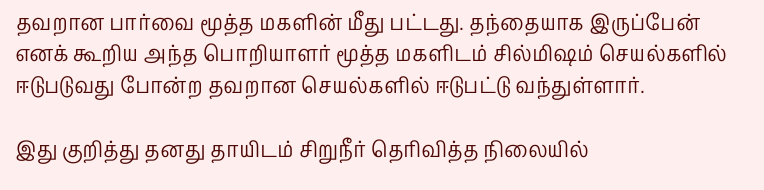தவறான பார்வை மூத்த மகளின் மீது பட்டது. தந்தையாக இருப்பேன் எனக் கூறிய அந்த பொறியாளர் மூத்த மகளிடம் சில்மிஷம் செயல்களில் ஈடுபடுவது போன்ற தவறான செயல்களில் ஈடுபட்டு வந்துள்ளார்.

இது குறித்து தனது தாயிடம் சிறுநீர் தெரிவித்த நிலையில்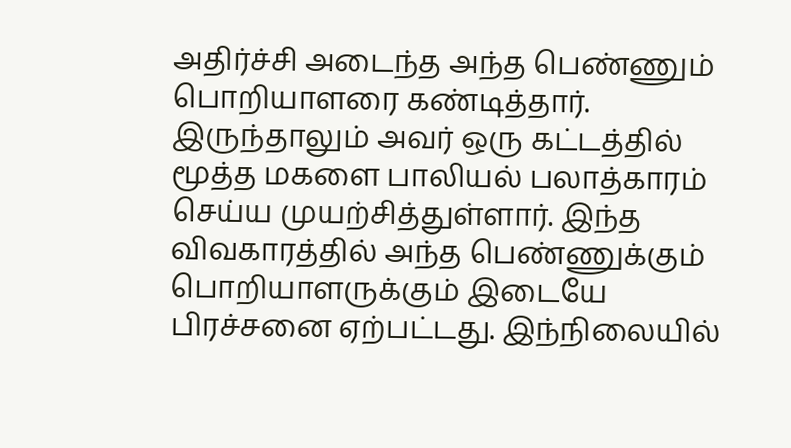அதிர்ச்சி அடைந்த அந்த பெண்ணும் பொறியாளரை கண்டித்தார். இருந்தாலும் அவர் ஒரு கட்டத்தில் மூத்த மகளை பாலியல் பலாத்காரம் செய்ய முயற்சித்துள்ளார். இந்த விவகாரத்தில் அந்த பெண்ணுக்கும் பொறியாளருக்கும் இடையே பிரச்சனை ஏற்பட்டது. இந்நிலையில்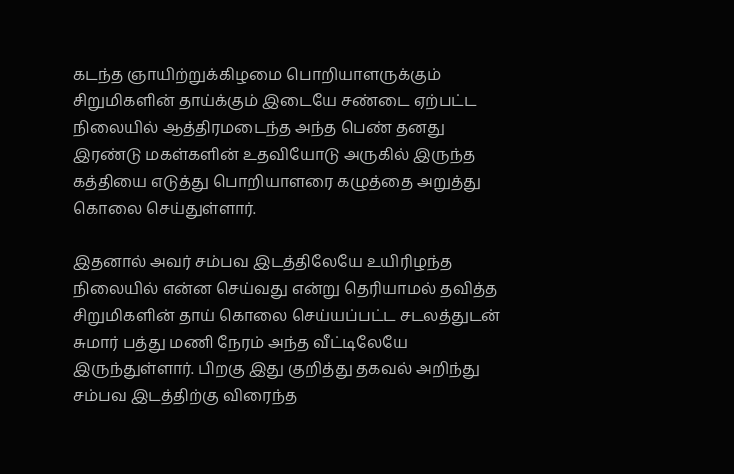கடந்த ஞாயிற்றுக்கிழமை பொறியாளருக்கும் சிறுமிகளின் தாய்க்கும் இடையே சண்டை ஏற்பட்ட நிலையில் ஆத்திரமடைந்த அந்த பெண் தனது இரண்டு மகள்களின் உதவியோடு அருகில் இருந்த கத்தியை எடுத்து பொறியாளரை கழுத்தை அறுத்து கொலை செய்துள்ளார்.

இதனால் அவர் சம்பவ இடத்திலேயே உயிரிழந்த நிலையில் என்ன செய்வது என்று தெரியாமல் தவித்த சிறுமிகளின் தாய் கொலை செய்யப்பட்ட சடலத்துடன் சுமார் பத்து மணி நேரம் அந்த வீட்டிலேயே இருந்துள்ளார். பிறகு இது குறித்து தகவல் அறிந்து சம்பவ இடத்திற்கு விரைந்த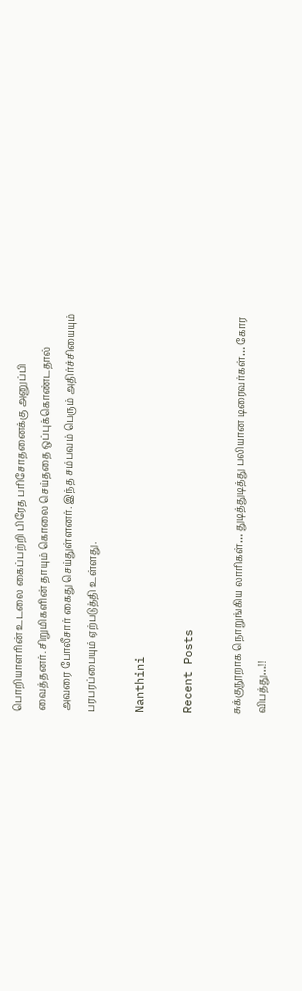பொறியாளரின் உடலை கைப்பற்றி பிரேத பரிசோதனைக்கு அனுப்பி வைத்தனர். சிறுமிகளின் தாயும் கொலை செய்ததை ஒப்புக்கொண்டதால் அவரை போலீசார் கைது செய்துள்ளனர். இந்த சம்பவம் பெரும் அதிர்ச்சியையும் பரபரப்பையும் ஏற்படுத்தி உள்ளது.

Nanthini

Recent Posts

சுக்குநூறாக நொறுங்கிய லாரிகள்… துடித்துடித்து பலியான டிரைவர்கள்… கோர விபத்து…!!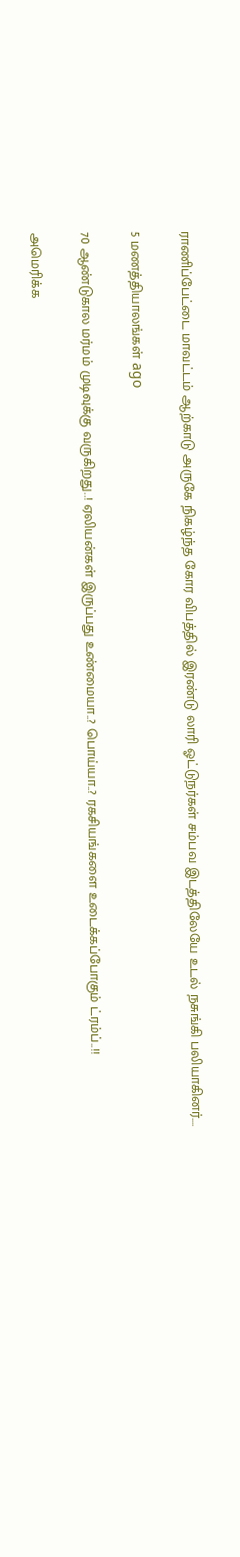ராணிப்பேட்டை மாவட்டம் ஆற்காடு அருகே நிகழ்ந்த கோர விபத்தில் இரண்டு லாரி ஓட்டுநர்கள் சம்பவ இடத்திலேயே உடல் நசுங்கி பலியாகினர்.…

5 மணத்தியாலங்கள் ago

70 ஆண்டுகால மர்மம் முடிவுக்கு வருகிறது..! ஏலியன்கள் இருப்பது உண்மையா..? பொய்யா..? ரகசியங்களை உடைக்கப்போகும் ட்ரம்ப்..!!

அமெரிக்க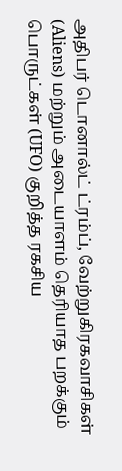அதிபர் டொனால்ட் ட்ரம்ப், வேற்றுகிரகவாசிகள் (Aliens) மற்றும் அடையாளம் தெரியாத பறக்கும் பொருட்கள் (UFO) குறித்த ரகசிய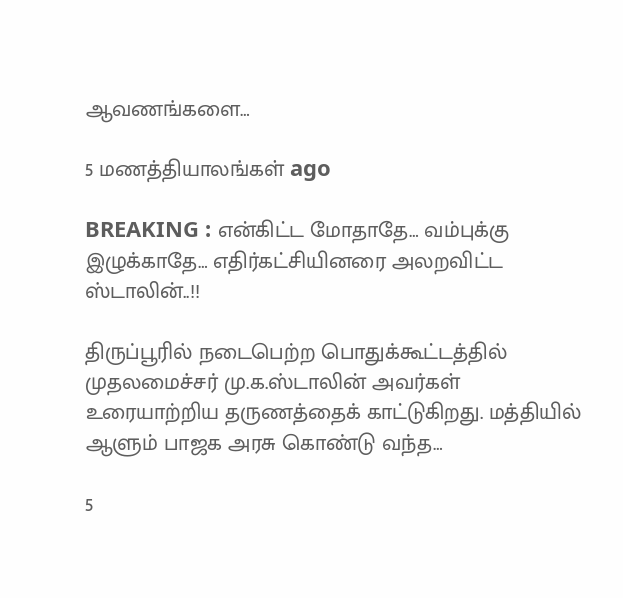ஆவணங்களை…

5 மணத்தியாலங்கள் ago

BREAKING : என்கிட்ட மோதாதே… வம்புக்கு இழுக்காதே… எதிர்கட்சியினரை அலறவிட்ட ஸ்டாலின்..!!

திருப்பூரில் நடைபெற்ற பொதுக்கூட்டத்தில் முதலமைச்சர் மு.க.ஸ்டாலின் அவர்கள் உரையாற்றிய தருணத்தைக் காட்டுகிறது. மத்தியில் ஆளும் பாஜக அரசு கொண்டு வந்த…

5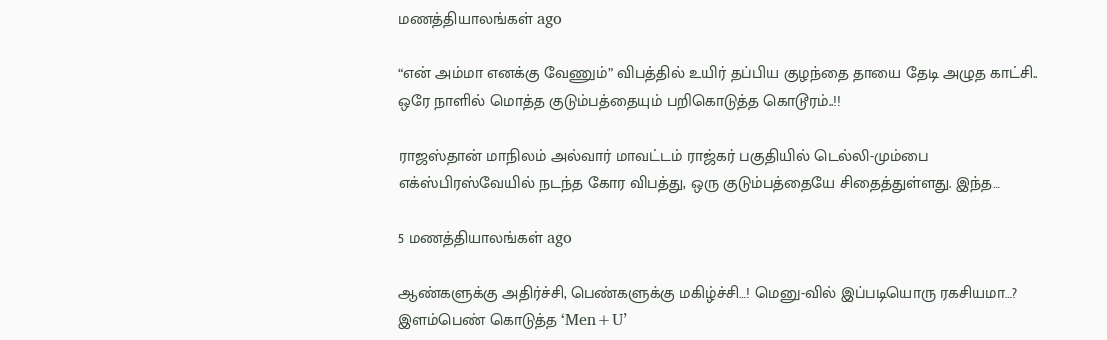மணத்தியாலங்கள் ago

“என் அம்மா எனக்கு வேணும்” விபத்தில் உயிர் தப்பிய குழந்தை தாயை தேடி அழுத காட்சி.. ஒரே நாளில் மொத்த குடும்பத்தையும் பறிகொடுத்த கொடூரம்..!!

ராஜஸ்தான் மாநிலம் அல்வார் மாவட்டம் ராஜ்கர் பகுதியில் டெல்லி-மும்பை எக்ஸ்பிரஸ்வேயில் நடந்த கோர விபத்து, ஒரு குடும்பத்தையே சிதைத்துள்ளது. இந்த…

5 மணத்தியாலங்கள் ago

ஆண்களுக்கு அதிர்ச்சி, பெண்களுக்கு மகிழ்ச்சி…! மெனு-வில் இப்படியொரு ரகசியமா…? இளம்பெண் கொடுத்த ‘Men+U’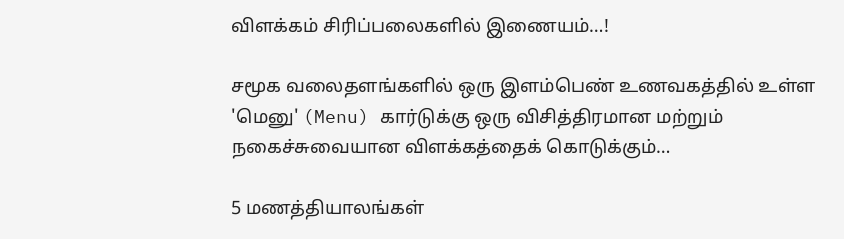விளக்கம் சிரிப்பலைகளில் இணையம்…!

சமூக வலைதளங்களில் ஒரு இளம்பெண் உணவகத்தில் உள்ள 'மெனு' (Menu) கார்டுக்கு ஒரு விசித்திரமான மற்றும் நகைச்சுவையான விளக்கத்தைக் கொடுக்கும்…

5 மணத்தியாலங்கள்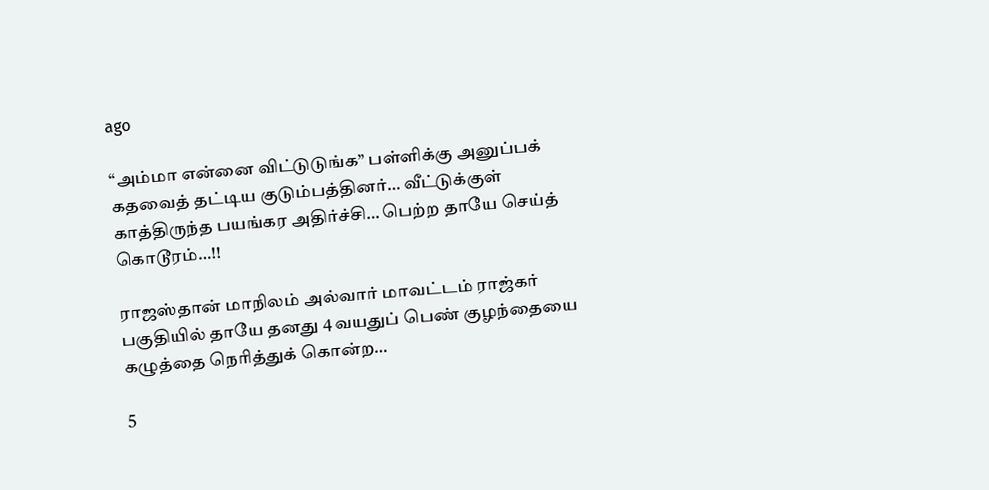ago

“அம்மா என்னை விட்டுடுங்க” பள்ளிக்கு அனுப்பக் கதவைத் தட்டிய குடும்பத்தினர்… வீட்டுக்குள் காத்திருந்த பயங்கர அதிர்ச்சி… பெற்ற தாயே செய்த் கொடூரம்…!!

ராஜஸ்தான் மாநிலம் அல்வார் மாவட்டம் ராஜ்கர் பகுதியில் தாயே தனது 4 வயதுப் பெண் குழந்தையை கழுத்தை நெரித்துக் கொன்ற…

5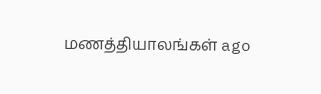மணத்தியாலங்கள் ago